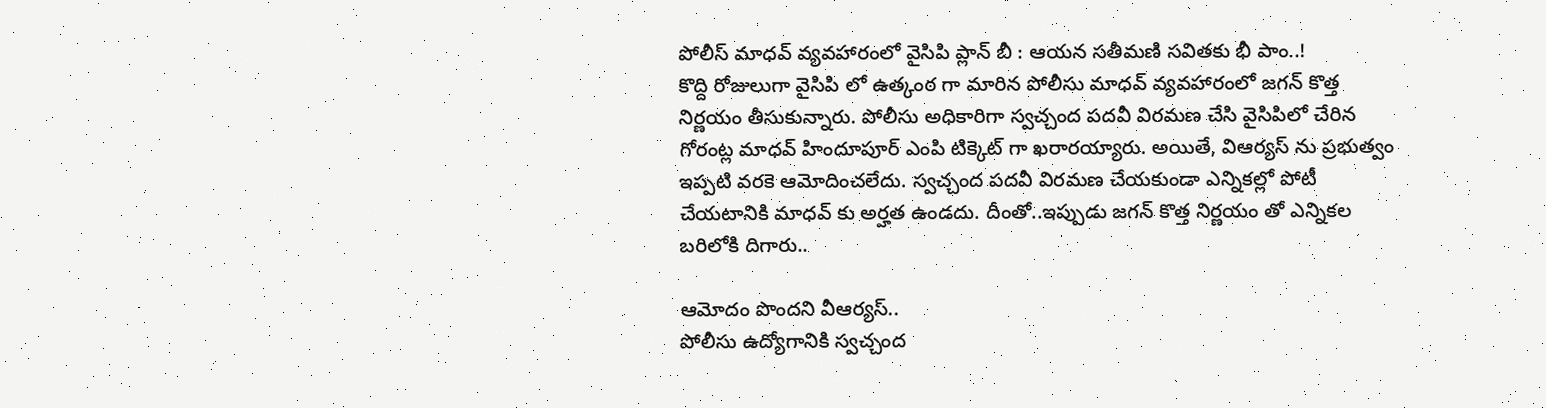పోలీస్ మాధవ్ వ్యవహారంలో వైసిపి ప్లాన్ బీ : ఆయన సతీమణి సవితకు భీ పాం..!
కొద్ది రోజులుగా వైసిపి లో ఉత్కంఠ గా మారిన పోలీసు మాధవ్ వ్యవహారంలో జగన్ కొత్త నిర్ణయం తీసుకున్నారు. పోలీసు అధికారిగా స్వచ్చంద పదవీ విరమణ చేసి వైసిపిలో చేరిన గోరంట్ల మాధవ్ హిందూపూర్ ఎంపి టిక్కెట్ గా ఖరారయ్యారు. అయితే, విఆర్యస్ ను ప్రభుత్వం ఇప్పటి వరకె ఆమోదించలేదు. స్వచ్చంద పదవీ విరమణ చేయకుండా ఎన్నికల్లో పోటీ చేయటానికి మాధవ్ కు అర్హత ఉండదు. దీంతో..ఇప్పుడు జగన్ కొత్త నిర్ణయం తో ఎన్నికల బరిలోకి దిగారు..

ఆమోదం పొందని వీఆర్యస్..
పోలీసు ఉద్యోగానికి స్వచ్చంద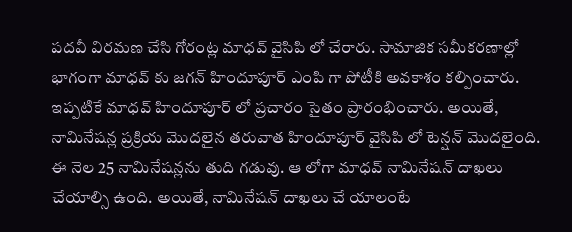పదవీ విరమణ చేసి గోరంట్ల మాధవ్ వైసిపి లో చేరారు. సామాజిక సమీకరణాల్లో భాగంగా మాధవ్ కు జగన్ హిందూపూర్ ఎంపి గా పోటీకి అవకాశం కల్పించారు. ఇప్పటికే మాధవ్ హిందూపూర్ లో ప్రచారం సైతం ప్రారంభించారు. అయితే, నామినేషన్ల ప్రక్రియ మొదలైన తరువాత హిందూపూర్ వైసిపి లో టెన్షన్ మొదలైంది. ఈ నెల 25 నామినేషన్లను తుది గడువు. ఆ లోగా మాధవ్ నామినేషన్ దాఖలు చేయాల్సి ఉంది. అయితే, నామినేషన్ దాఖలు చే యాలంటే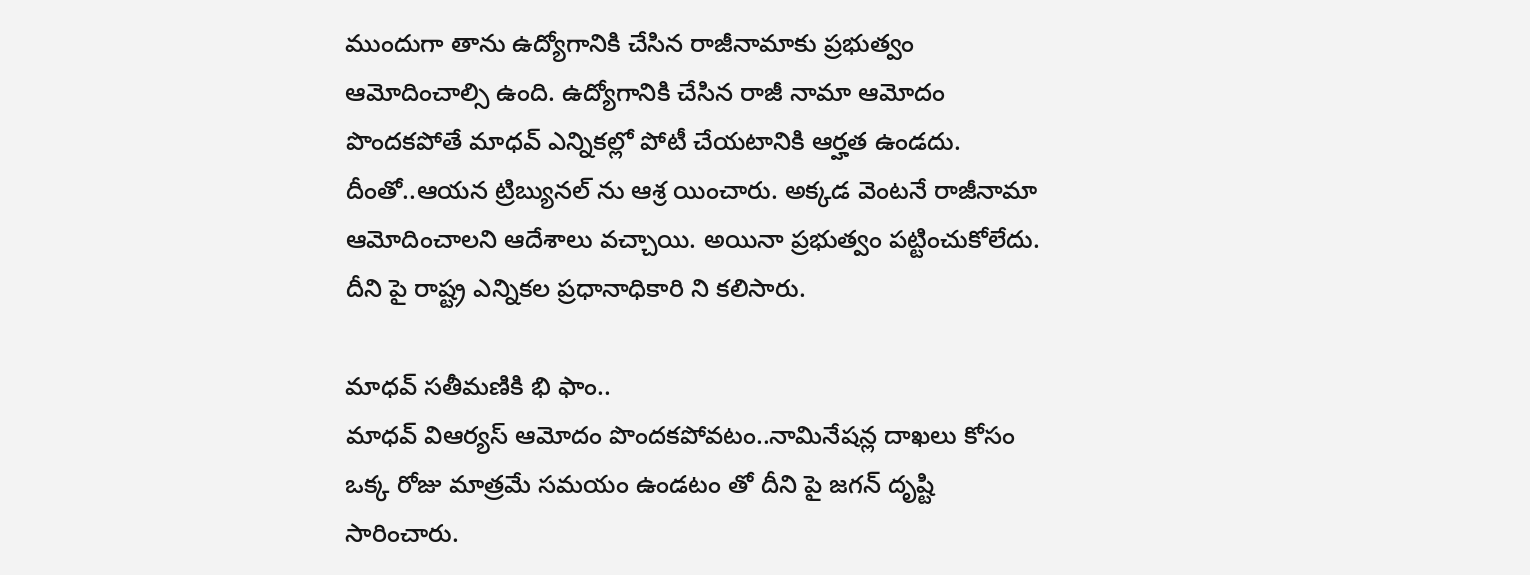ముందుగా తాను ఉద్యోగానికి చేసిన రాజీనామాకు ప్రభుత్వం ఆమోదించాల్సి ఉంది. ఉద్యోగానికి చేసిన రాజీ నామా ఆమోదం పొందకపోతే మాధవ్ ఎన్నికల్లో పోటీ చేయటానికి ఆర్హత ఉండదు. దీంతో..ఆయన ట్రిబ్యునల్ ను ఆశ్ర యించారు. అక్కడ వెంటనే రాజీనామా ఆమోదించాలని ఆదేశాలు వచ్చాయి. అయినా ప్రభుత్వం పట్టించుకోలేదు. దీని పై రాష్ట్ర ఎన్నికల ప్రధానాధికారి ని కలిసారు.

మాధవ్ సతీమణికి భి ఫాం..
మాధవ్ విఆర్యస్ ఆమోదం పొందకపోవటం..నామినేషన్ల దాఖలు కోసం ఒక్క రోజు మాత్రమే సమయం ఉండటం తో దీని పై జగన్ దృష్టి సారించారు.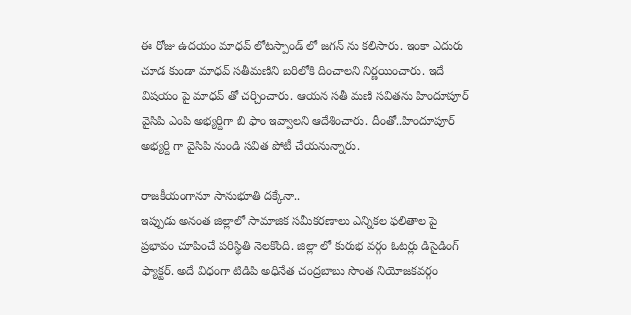ఈ రోజు ఉదయం మాధవ్ లోటస్పాండ్ లో జగన్ ను కలిసారు. ఇంకా ఎదురు చూడ కుండా మాధవ్ సతీమణిని బరిలోకి దించాలని నిర్ణయించారు. ఇదే విషయం పై మాధవ్ తో చర్చించారు. ఆయన సతీ మణి సవితను హిందూపూర్ వైసిపి ఎంపి అభ్యర్దిగా బి ఫాం ఇవ్వాలని ఆదేశించారు. దీంతో..హిందూపూర్ అభ్యర్ది గా వైసిపి నుండి సవిత పోటీ చేయనున్నారు.

రాజకీయంగానూ సానుభూతి దక్కేనా..
ఇప్పుడు అనంత జిల్లాలో సామాజిక సమీకరణాలు ఎన్నికల ఫలితాల పై ప్రభావం చూపించే పరిస్థితి నెలకొంది. జిల్లా లో కురుభ వర్గం ఓటర్లు డిసైడింగ్ ఫ్యాక్టర్. అదే విధంగా టిడిపి అధినేత చంద్రబాబు సొంత నియోజకవర్గం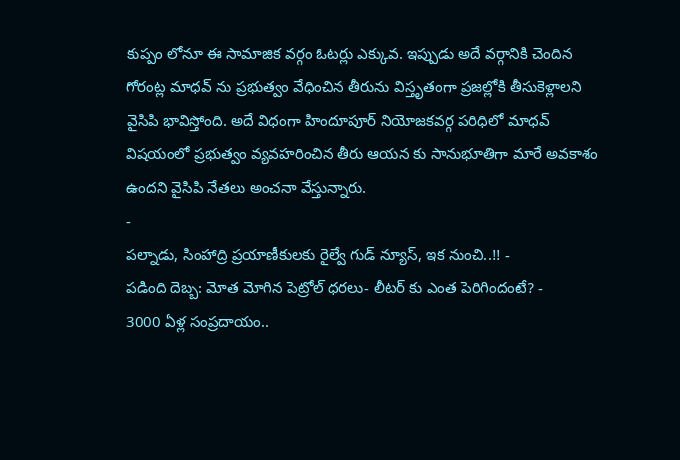కుప్పం లోనూ ఈ సామాజిక వర్గం ఓటర్లు ఎక్కువ. ఇప్పుడు అదే వర్గానికి చెందిన గోరంట్ల మాధవ్ ను ప్రభుత్వం వేధించిన తీరును విస్తృతంగా ప్రజల్లోకి తీసుకెళ్లాలని వైసిపి భావిస్తోంది. అదే విధంగా హిందూపూర్ నియోజకవర్గ పరిధిలో మాధవ్ విషయంలో ప్రభుత్వం వ్యవహరించిన తీరు ఆయన కు సానుభూతిగా మారే అవకాశం ఉందని వైసిపి నేతలు అంచనా వేస్తున్నారు.
-
పల్నాడు, సింహాద్రి ప్రయాణీకులకు రైల్వే గుడ్ న్యూస్, ఇక నుంచి..!! -
పడింది దెబ్బ: మోత మోగిన పెట్రోల్ ధరలు- లీటర్ కు ఎంత పెరిగిందంటే? -
3000 ఏళ్ల సంప్రదాయం..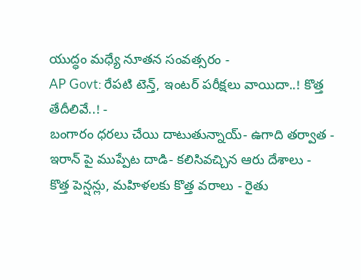యుద్ధం మధ్యే నూతన సంవత్సరం -
AP Govt: రేపటి టెన్త్, ఇంటర్ పరీక్షలు వాయిదా..! కొత్త తేదీలివే..! -
బంగారం ధరలు చేయి దాటుతున్నాయ్- ఉగాది తర్వాత -
ఇరాన్ పై ముప్పేట దాడి- కలిసివచ్చిన ఆరు దేశాలు -
కొత్త పెన్షన్లు, మహిళలకు కొత్త వరాలు - రైతు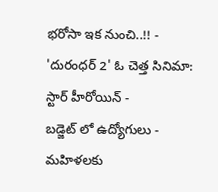భరోసా ఇక నుంచి..!! -
'దురంధర్ 2' ఓ చెత్త సినిమా: స్టార్ హీరోయిన్ -
బడ్జెట్ లో ఉద్యోగులు - మహిళలకు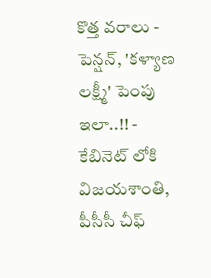కొత్త వరాలు - పెన్షన్, 'కళ్యాణ లక్ష్మీ' పెంపు ఇలా..!! -
కేబినెట్ లోకి విజయశాంతి, పీసీసీ చీఫ్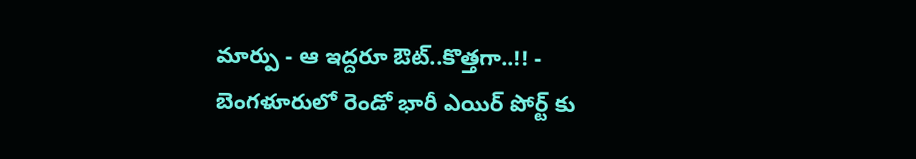మార్పు - ఆ ఇద్దరూ ఔట్..కొత్తగా..!! -
బెంగళూరులో రెండో భారీ ఎయిర్ పోర్ట్ కు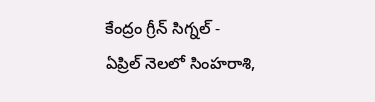కేంద్రం గ్రీన్ సిగ్నల్ -
ఏప్రిల్ నెలలో సింహరాశి,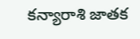కన్యారాశి జాతక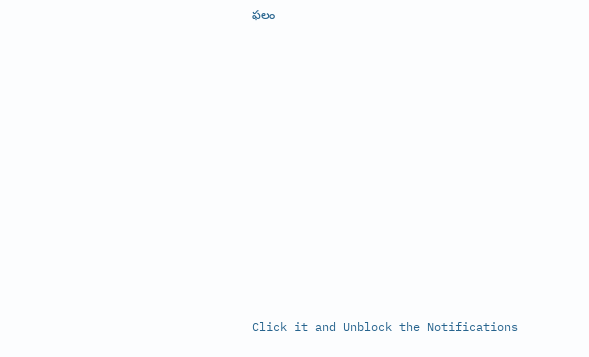ఫలం












Click it and Unblock the Notifications